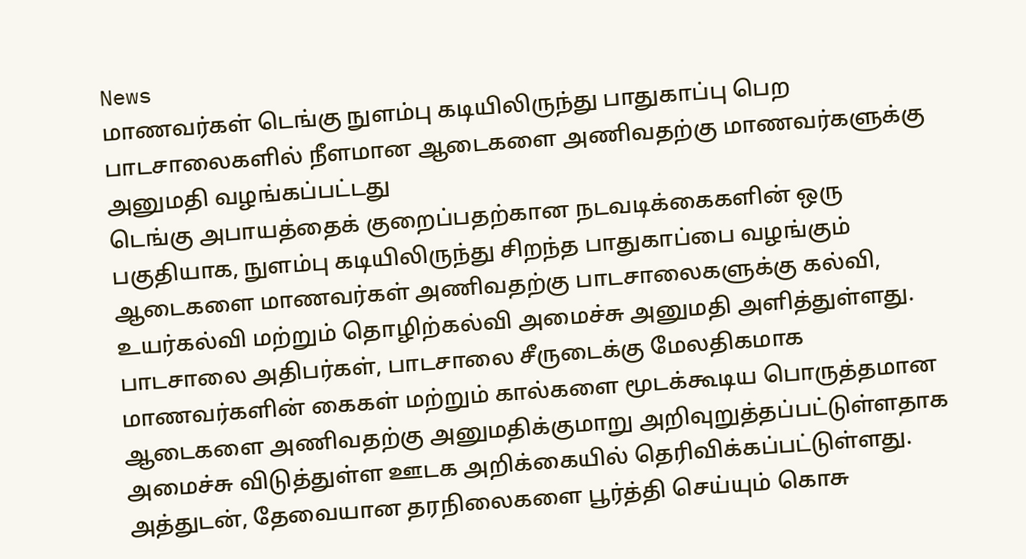News
மாணவர்கள் டெங்கு நுளம்பு கடியிலிருந்து பாதுகாப்பு பெற பாடசாலைகளில் நீளமான ஆடைகளை அணிவதற்கு மாணவர்களுக்கு அனுமதி வழங்கப்பட்டது
டெங்கு அபாயத்தைக் குறைப்பதற்கான நடவடிக்கைகளின் ஒரு பகுதியாக, நுளம்பு கடியிலிருந்து சிறந்த பாதுகாப்பை வழங்கும் ஆடைகளை மாணவர்கள் அணிவதற்கு பாடசாலைகளுக்கு கல்வி, உயர்கல்வி மற்றும் தொழிற்கல்வி அமைச்சு அனுமதி அளித்துள்ளது.
பாடசாலை அதிபர்கள், பாடசாலை சீருடைக்கு மேலதிகமாக மாணவர்களின் கைகள் மற்றும் கால்களை மூடக்கூடிய பொருத்தமான ஆடைகளை அணிவதற்கு அனுமதிக்குமாறு அறிவுறுத்தப்பட்டுள்ளதாக அமைச்சு விடுத்துள்ள ஊடக அறிக்கையில் தெரிவிக்கப்பட்டுள்ளது.
அத்துடன், தேவையான தரநிலைகளை பூர்த்தி செய்யும் கொசு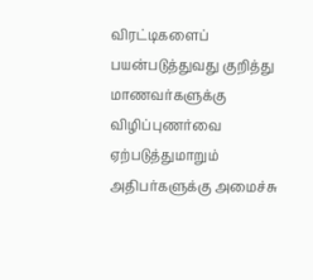விரட்டிகளைப் பயன்படுத்துவது குறித்து மாணவர்களுக்கு விழிப்புணர்வை ஏற்படுத்துமாறும் அதிபர்களுக்கு அமைச்சு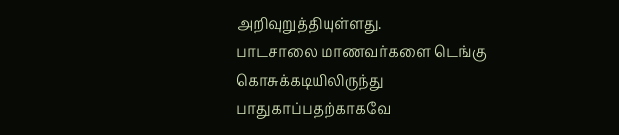அறிவுறுத்தியுள்ளது.
பாடசாலை மாணவர்களை டெங்கு கொசுக்கடியிலிருந்து பாதுகாப்பதற்காகவே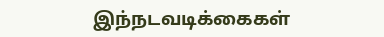இந்நடவடிக்கைகள்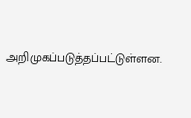அறிமுகப்படுத்தப்பட்டுள்ளன.